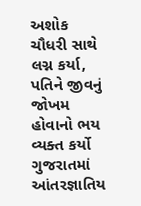અશોક ચૌધરી સાથે લગ્ન કર્યા, પતિને જીવનું જોખમ હોવાનો ભય વ્યક્ત કર્યો
ગુજરાતમાં આંતરજ્ઞાતિય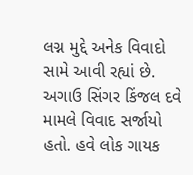લગ્ન મુદ્દે અનેક વિવાદો સામે આવી રહ્યાં છે. અગાઉ સિંગર કિંજલ દવે મામલે વિવાદ સર્જાયો હતો. હવે લોક ગાયક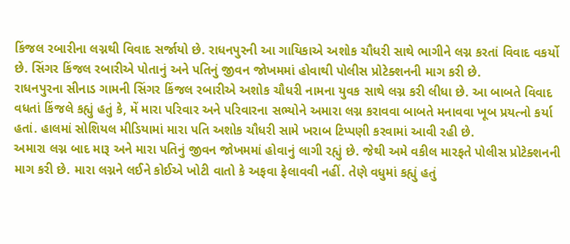કિંજલ રબારીના લગ્નથી વિવાદ સર્જાયો છે. રાધનપુરની આ ગાયિકાએ અશોક ચૌધરી સાથે ભાગીને લગ્ન કરતાં વિવાદ વકર્યો છે. સિંગર કિંજલ રબારીએ પોતાનું અને પતિનું જીવન જોખમમાં હોવાથી પોલીસ પ્રોટેક્શનની માગ કરી છે.
રાધનપુરના સીનાડ ગામની સિંગર કિંજલ રબારીએ અશોક ચૌધરી નામના યુવક સાથે લગ્ન કરી લીધા છે. આ બાબતે વિવાદ વધતાં કિંજલે કહ્યું હતું કે, મેં મારા પરિવાર અને પરિવારના સભ્યોને અમારા લગ્ન કરાવવા બાબતે મનાવવા ખૂબ પ્રયત્નો કર્યા હતાં. હાલમાં સોશિયલ મીડિયામાં મારા પતિ અશોક ચૌધરી સામે ખરાબ ટિપ્પણી કરવામાં આવી રહી છે.
અમારા લગ્ન બાદ મારૂ અને મારા પતિનું જીવન જોખમમાં હોવાનું લાગી રહ્યું છે. જેથી અમે વકીલ મારફતે પોલીસ પ્રોટેક્શનની માગ કરી છે. મારા લગ્નને લઈને કોઈએ ખોટી વાતો કે અફવા ફેલાવવી નહીં. તેણે વધુમાં કહ્યું હતું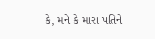કે, મને કે મારા પતિને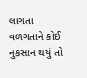લાગતા વળગતાને કોઈ નુકસાન થયું તો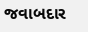જવાબદાર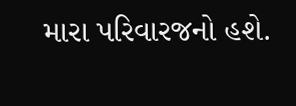મારા પરિવારજનો હશે.